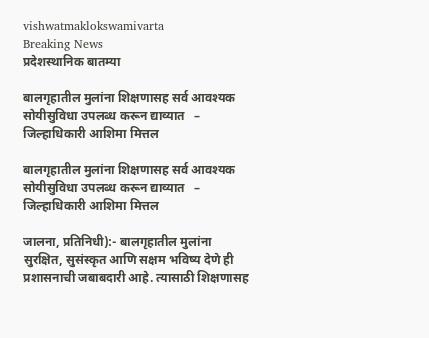vishwatmaklokswamivarta
Breaking News
प्रदेशस्थानिक बातम्या

बालगृहातील मुलांना शिक्षणासह सर्व आवश्यक सोयीसुविधा उपलब्ध करून द्याव्यात   – जिल्हाधिकारी आशिमा मित्तल

बालगृहातील मुलांना शिक्षणासह सर्व आवश्यक सोयीसुविधा उपलब्ध करून द्याव्यात   – जिल्हाधिकारी आशिमा मित्तल

जालना, प्रतिनिधी):- बालगृहातील मुलांना सुरक्षित, सुसंस्कृत आणि सक्षम भविष्य देणे ही प्रशासनाची जबाबदारी आहे. त्यासाठी शिक्षणासह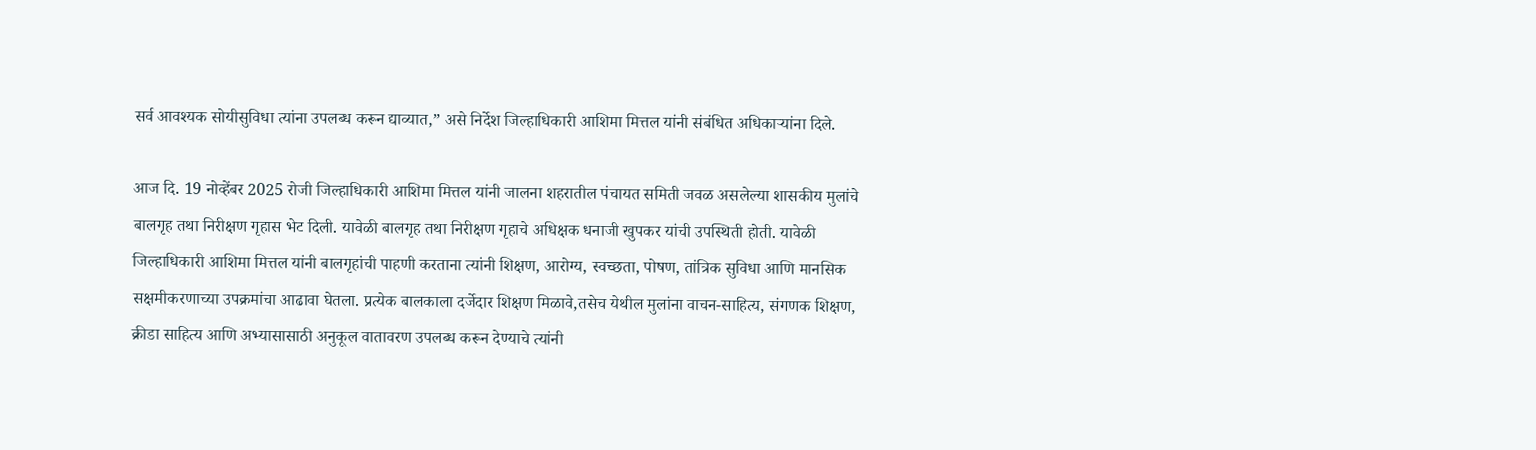सर्व आवश्यक सोयीसुविधा त्यांना उपलब्ध करून द्याव्यात,” असे निर्देश जिल्हाधिकारी आशिमा मित्तल यांनी संबंधित अधिकाऱ्यांना दिले.

आज दि. 19 नोव्हेंबर 2025 रोजी जिल्हाधिकारी आशिमा मित्तल यांनी जालना शहरातील पंचायत समिती जवळ असलेल्या शासकीय मुलांचे बालगृह तथा निरीक्षण गृहास भेट दिली. यावेळी बालगृह तथा निरीक्षण गृहाचे अधिक्षक धनाजी खुपकर यांची उपस्थिती होती. यावेळी जिल्हाधिकारी आशिमा मित्तल यांनी बालगृहांची पाहणी करताना त्यांनी शिक्षण, आरोग्य, स्वच्छता, पोषण, तांत्रिक सुविधा आणि मानसिक सक्षमीकरणाच्या उपक्रमांचा आढावा घेतला. प्रत्येक बालकाला दर्जेदार शिक्षण मिळावे,तसेच येथील मुलांना वाचन-साहित्य, संगणक शिक्षण, क्रीडा साहित्य आणि अभ्यासासाठी अनुकूल वातावरण उपलब्ध करून देण्याचे त्यांनी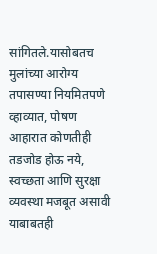सांगितले.यासोबतच मुलांच्या आरोग्य तपासण्या नियमितपणे व्हाव्यात, पोषण आहारात कोणतीही तडजोड होऊ नये, स्वच्छता आणि सुरक्षा व्यवस्था मजबूत असावी याबाबतही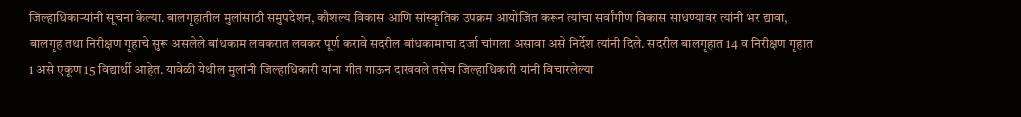जिल्हाधिकाऱ्यांनी सूचना केल्या. बालगृहातील मुलांसाठी समुपदेशन, कौशल्य विकास आणि सांस्कृतिक उपक्रम आयोजित करून त्यांचा सर्वांगीण विकास साधण्यावर त्यांनी भर द्यावा, बालगृह तथा निरीक्षण गृहाचे सुरू असलेले बांधकाम लवकरात लवकर पूर्ण करावे सदरील बांधकामाचा दर्जा चांगला असावा असे निर्देश त्यांनी दिले. सदरील बालगृहात 14 व निरीक्षण गृहात 1 असे एकूण 15 विद्यार्थी आहेत. यावेळी येथील मुलांनी जिल्हाधिकारी यांना गीत गाऊन दाखवले तसेच जिल्हाधिकारी यांनी विचारलेल्या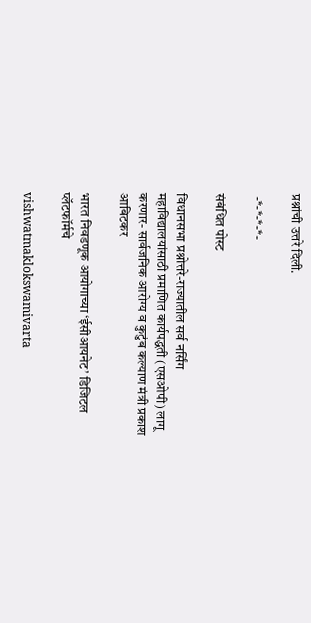प्रश्नांची उत्तरे दिली.

 -*-*-*-*-

संबंधित पोस्ट

विधानसभा प्रश्नोत्तरे-राज्यातील सर्व नर्सिंग महाविद्यालयांसाठी प्रमाणित कार्यपद्धती (एसओपी) लागू करणार- सार्वजनिक आरोग्य व कुटुंब कल्याण मंत्री प्रकाश आबिटकर

भारत निवडणूक आयोगाच्या ‘ईसीआयनेट’ डिजिटल प्लॅटफॉर्मचे

vishwatmaklokswamivarta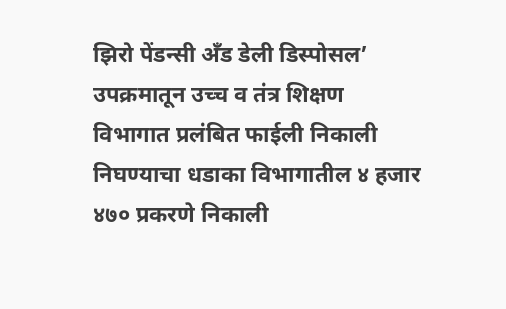झिरो पेंडन्सी अँड डेली डिस्पोसल’ उपक्रमातून उच्च व तंत्र शिक्षण विभागात प्रलंबित फाईली निकाली निघण्याचा धडाका विभागातील ४ हजार ४७० प्रकरणे निकाली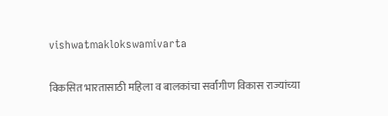vishwatmaklokswamivarta

विकसित भारतासाठी महिला व बालकांचा सर्वांगीण विकास राज्यांच्या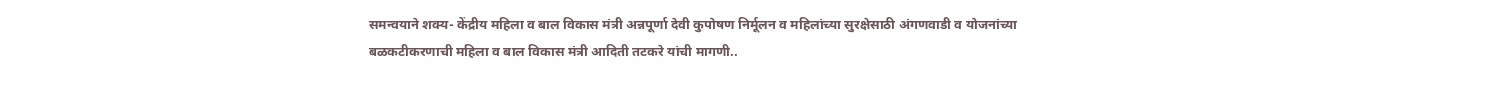समन्वयाने शक्य- केंद्रीय महिला व बाल विकास मंत्री अन्नपूर्णा देवी कुपोषण निर्मूलन व महिलांच्या सुरक्षेसाठी अंगणवाडी व योजनांच्या बळकटीकरणाची महिला व बाल विकास मंत्री आदिती तटकरे यांची मागणी..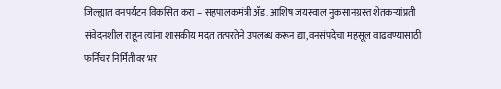जिल्ह्यात वनपर्यटन विकसित करा – सहपालकमंत्री ॲड. आशिष जयस्वाल नुकसानग्रस्त शेतकऱ्यांप्रती संवेदनशील राहून त्यांना शासकीय मदत तत्परतेने उपलब्ध करून द्या,वनसंपदेचा महसूल वाढवण्यासाठी फर्निचर निर्मितीवर भर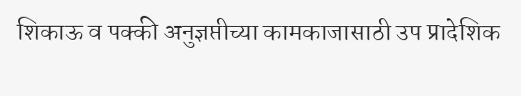शिकाऊ व पक्की अनुज्ञप्तीच्या कामकाजासाठी उप प्रादेशिक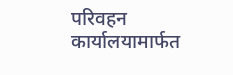परिवहन कार्यालयामार्फत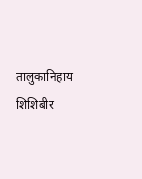तालुकानिहाय शिशिबीर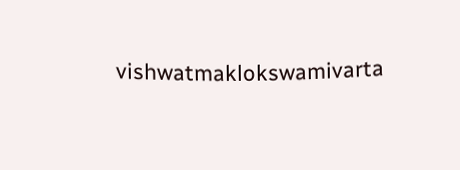vishwatmaklokswamivarta